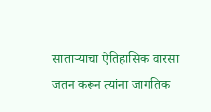साताऱ्याचा ऐतिहासिक वारसा जतन करून त्यांना जागतिक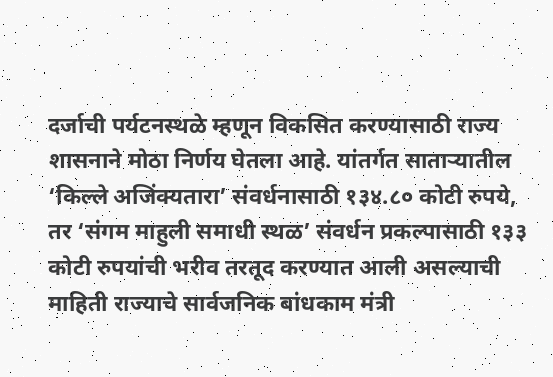दर्जाची पर्यटनस्थळे म्हणून विकसित करण्यासाठी राज्य शासनाने मोठा निर्णय घेतला आहे. यांतर्गत साताऱ्यातील ‘किल्ले अजिंक्यतारा’ संवर्धनासाठी १३४.८० कोटी रुपये, तर ‘संगम माहुली समाधी स्थळ’ संवर्धन प्रकल्पासाठी १३३ कोटी रुपयांची भरीव तरतूद करण्यात आली असल्याची माहिती राज्याचे सार्वजनिक बांधकाम मंत्री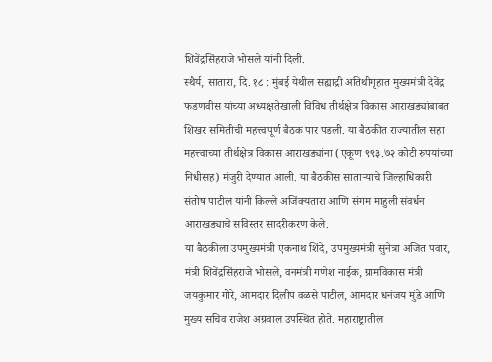शिवेंद्रसिंहराजे भोसले यांनी दिली.
स्थैर्य, सातारा, दि. १८ : मुंबई येथील सह्याद्री अतिथीगृहात मुख्यमंत्री देवेंद्र फडणवीस यांच्या अध्यक्षतेखाली विविध तीर्थक्षेत्र विकास आराखड्यांबाबत शिखर समितीची महत्त्वपूर्ण बैठक पार पडली. या बैठकीत राज्यातील सहा महत्त्वाच्या तीर्थक्षेत्र विकास आराखड्यांना (एकूण ९९३.७२ कोटी रुपयांच्या निधीसह) मंजुरी देण्यात आली. या बैठकीस साताऱ्याचे जिल्हाधिकारी संतोष पाटील यांनी किल्ले अजिंक्यतारा आणि संगम माहुली संवर्धन आराखड्याचे सविस्तर सादरीकरण केले.
या बैठकीला उपमुख्यमंत्री एकनाथ शिंदे, उपमुख्यमंत्री सुनेत्रा अजित पवार, मंत्री शिवेंद्रसिंहराजे भोसले, वनमंत्री गणेश नाईक, ग्रामविकास मंत्री जयकुमार गोरे, आमदार दिलीप वळसे पाटील, आमदार धनंजय मुंडे आणि मुख्य सचिव राजेश अग्रवाल उपस्थित होते. महाराष्ट्रातील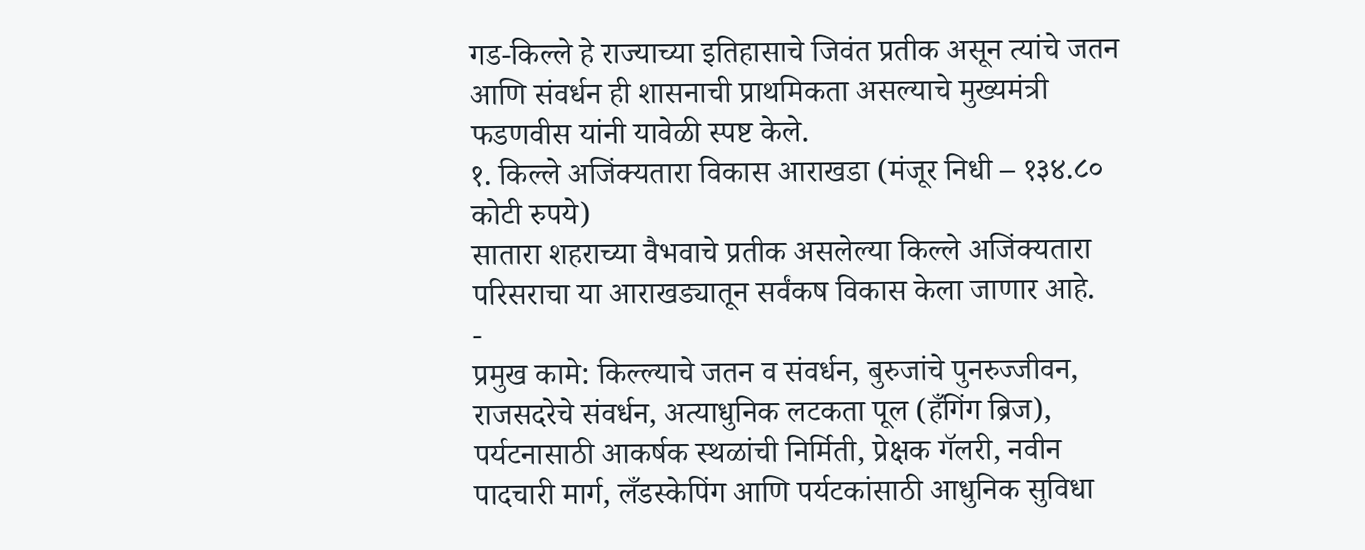गड-किल्ले हे राज्याच्या इतिहासाचे जिवंत प्रतीक असून त्यांचे जतन आणि संवर्धन ही शासनाची प्राथमिकता असल्याचे मुख्यमंत्री फडणवीस यांनी यावेळी स्पष्ट केले.
१. किल्ले अजिंक्यतारा विकास आराखडा (मंजूर निधी – १३४.८० कोटी रुपये)
सातारा शहराच्या वैभवाचे प्रतीक असलेल्या किल्ले अजिंक्यतारा परिसराचा या आराखड्यातून सर्वंकष विकास केला जाणार आहे.
-
प्रमुख कामे: किल्ल्याचे जतन व संवर्धन, बुरुजांचे पुनरुज्जीवन, राजसदरेचे संवर्धन, अत्याधुनिक लटकता पूल (हँगिंग ब्रिज), पर्यटनासाठी आकर्षक स्थळांची निर्मिती, प्रेक्षक गॅलरी, नवीन पादचारी मार्ग, लँडस्केपिंग आणि पर्यटकांसाठी आधुनिक सुविधा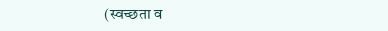(स्वच्छता व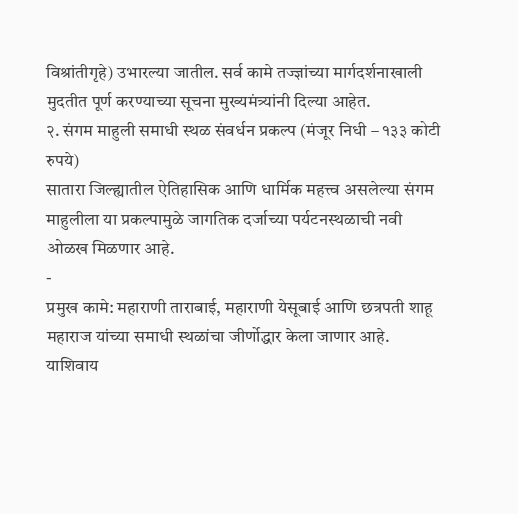विश्रांतीगृहे) उभारल्या जातील. सर्व कामे तज्ज्ञांच्या मार्गदर्शनाखाली मुदतीत पूर्ण करण्याच्या सूचना मुख्यमंत्र्यांनी दिल्या आहेत.
२. संगम माहुली समाधी स्थळ संवर्धन प्रकल्प (मंजूर निधी – १३३ कोटी रुपये)
सातारा जिल्ह्यातील ऐतिहासिक आणि धार्मिक महत्त्व असलेल्या संगम माहुलीला या प्रकल्पामुळे जागतिक दर्जाच्या पर्यटनस्थळाची नवी ओळख मिळणार आहे.
-
प्रमुख कामे: महाराणी ताराबाई, महाराणी येसूबाई आणि छत्रपती शाहू महाराज यांच्या समाधी स्थळांचा जीर्णोद्धार केला जाणार आहे. याशिवाय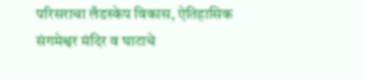परिसराचा लँडस्केप विकास, ऐतिहासिक संगमेश्वर मंदिर व घाटाचे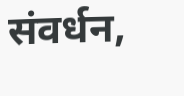संवर्धन,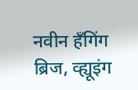नवीन हँगिंग ब्रिज, व्ह्यूइंग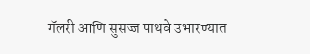गॅलरी आणि सुसज्ज पाथवे उभारण्यात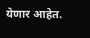येणार आहेत.